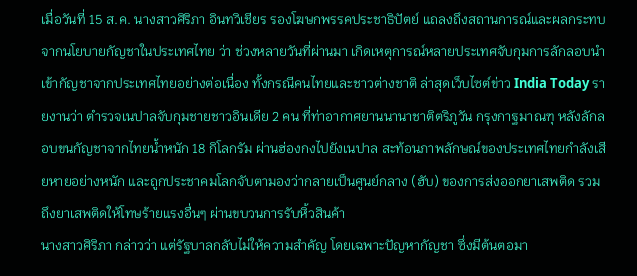เมื่อวันที่ 15 ส.ค. นางสาวศิริภา อินทวิเชียร รองโฆษกพรรคประชาธิปัตย์ แถลงถึงสถานการณ์และผลกระทบจากนโยบายกัญชาในประเทศไทย ว่า ช่วงหลายวันที่ผ่านมา เกิดเหตุการณ์หลายประเทศจับกุมการลักลอบนำเข้ากัญชาจากประเทศไทยอย่างต่อเนื่อง ทั้งกรณีคนไทยและชาวต่างชาติ ล่าสุดเว็บไซต์ข่าว India Today รายงานว่า ตำรวจเนปาลจับกุมชายชาวอินเดีย 2 คน ที่ท่าอากาศยานนานาชาติตริภูวัน กรุงกาฐมาณฑุ หลังลักลอบขนกัญชาจากไทยน้ำหนัก 18 กิโลกรัม ผ่านฮ่องกงไปยังเนปาล สะท้อนภาพลักษณ์ของประเทศไทยกำลังเสียหายอย่างหนัก และถูกประชาคมโลกจับตามองว่ากลายเป็นศูนย์กลาง (ฮับ) ของการส่งออกยาเสพติด รวมถึงยาเสพติดให้โทษร้ายแรงอื่นๆ ผ่านขบวนการรับหิ้วสินค้า
นางสาวศิริภา กล่าวว่า แต่รัฐบาลกลับไม่ให้ความสำคัญ โดยเฉพาะปัญหากัญชา ซึ่งมีต้นตอมา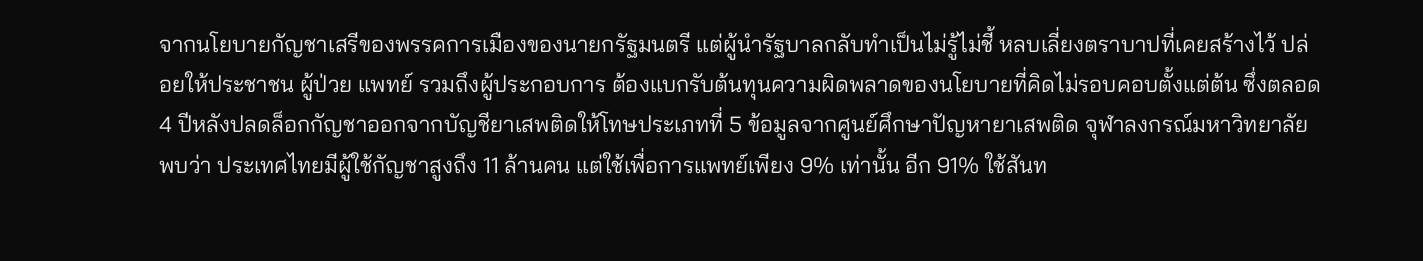จากนโยบายกัญชาเสรีของพรรคการเมืองของนายกรัฐมนตรี แต่ผู้นำรัฐบาลกลับทำเป็นไม่รู้ไม่ชี้ หลบเลี่ยงตราบาปที่เคยสร้างไว้ ปล่อยให้ประชาชน ผู้ป่วย แพทย์ รวมถึงผู้ประกอบการ ต้องแบกรับต้นทุนความผิดพลาดของนโยบายที่คิดไม่รอบคอบตั้งแต่ต้น ซึ่งตลอด 4 ปีหลังปลดล็อกกัญชาออกจากบัญชียาเสพติดให้โทษประเภทที่ 5 ข้อมูลจากศูนย์ศึกษาปัญหายาเสพติด จุฬาลงกรณ์มหาวิทยาลัย พบว่า ประเทศไทยมีผู้ใช้กัญชาสูงถึง 11 ล้านคน แต่ใช้เพื่อการแพทย์เพียง 9% เท่านั้น อีก 91% ใช้สันท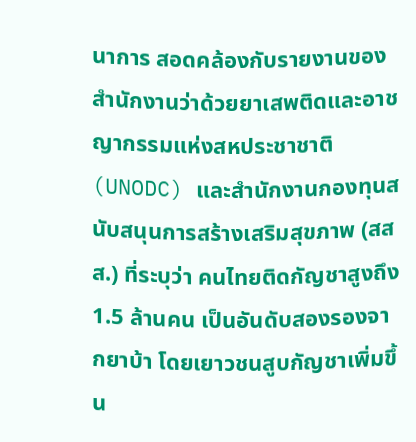นาการ สอดคล้องกับรายงานของสำนักงานว่าด้วยยาเสพติดและอาชญากรรมแห่งสหประชาชาติ (UNODC) และสำนักงานกองทุนสนับสนุนการสร้างเสริมสุขภาพ (สสส.) ที่ระบุว่า คนไทยติดกัญชาสูงถึง 1.5 ล้านคน เป็นอันดับสองรองจากยาบ้า โดยเยาวชนสูบกัญชาเพิ่มขึ้น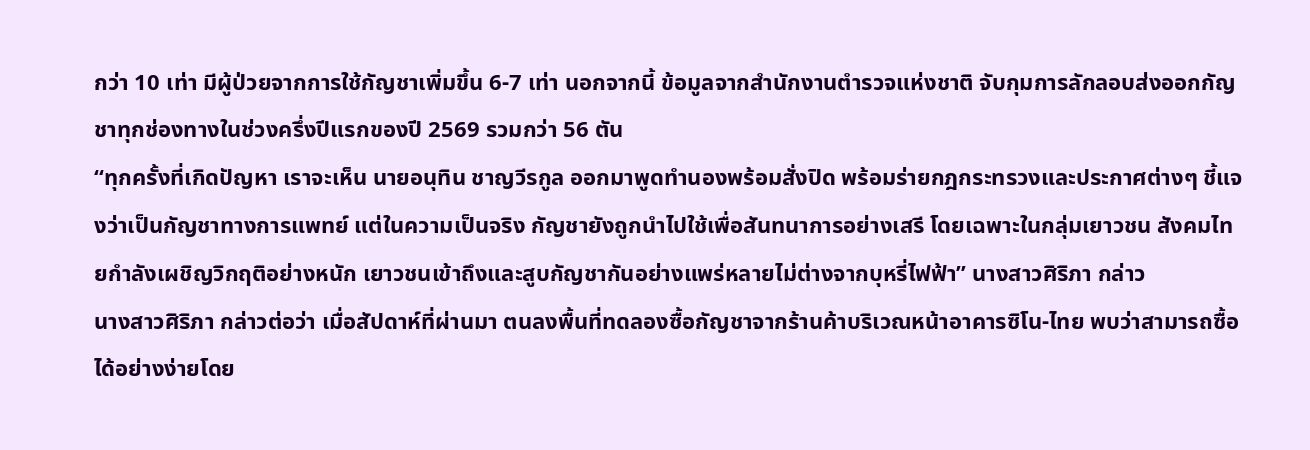กว่า 10 เท่า มีผู้ป่วยจากการใช้กัญชาเพิ่มขึ้น 6-7 เท่า นอกจากนี้ ข้อมูลจากสำนักงานตำรวจแห่งชาติ จับกุมการลักลอบส่งออกกัญชาทุกช่องทางในช่วงครึ่งปีแรกของปี 2569 รวมกว่า 56 ตัน
“ทุกครั้งที่เกิดปัญหา เราจะเห็น นายอนุทิน ชาญวีรกูล ออกมาพูดทำนองพร้อมสั่งปิด พร้อมร่ายกฎกระทรวงและประกาศต่างๆ ชี้แจงว่าเป็นกัญชาทางการแพทย์ แต่ในความเป็นจริง กัญชายังถูกนำไปใช้เพื่อสันทนาการอย่างเสรี โดยเฉพาะในกลุ่มเยาวชน สังคมไทยกำลังเผชิญวิกฤติอย่างหนัก เยาวชนเข้าถึงและสูบกัญชากันอย่างแพร่หลายไม่ต่างจากบุหรี่ไฟฟ้า” นางสาวศิริภา กล่าว
นางสาวศิริภา กล่าวต่อว่า เมื่อสัปดาห์ที่ผ่านมา ตนลงพื้นที่ทดลองซื้อกัญชาจากร้านค้าบริเวณหน้าอาคารซิโน-ไทย พบว่าสามารถซื้อได้อย่างง่ายโดย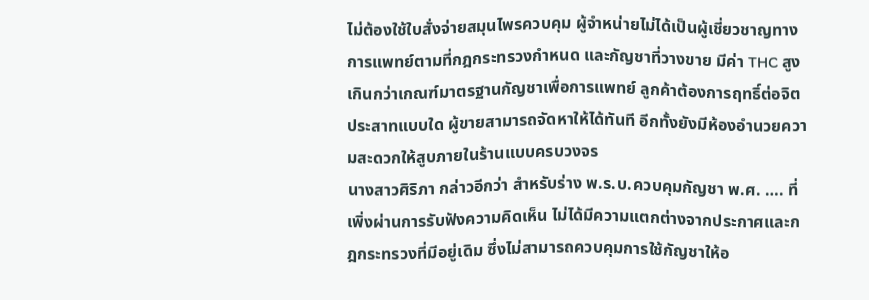ไม่ต้องใช้ใบสั่งจ่ายสมุนไพรควบคุม ผู้จำหน่ายไม่ได้เป็นผู้เชี่ยวชาญทางการแพทย์ตามที่กฎกระทรวงกำหนด และกัญชาที่วางขาย มีค่า THC สูงเกินกว่าเกณฑ์มาตรฐานกัญชาเพื่อการแพทย์ ลูกค้าต้องการฤทธิ์ต่อจิตประสาทแบบใด ผู้ขายสามารถจัดหาให้ได้ทันที อีกทั้งยังมีห้องอำนวยความสะดวกให้สูบภายในร้านแบบครบวงจร
นางสาวศิริภา กล่าวอีกว่า สำหรับร่าง พ.ร.บ.ควบคุมกัญชา พ.ศ. …. ที่เพิ่งผ่านการรับฟังความคิดเห็น ไม่ได้มีความแตกต่างจากประกาศและกฎกระทรวงที่มีอยู่เดิม ซึ่งไม่สามารถควบคุมการใช้กัญชาให้อ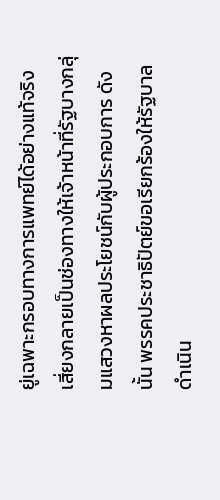ยู่เฉพาะกรอบทางการแพทย์ได้อย่างแท้จริง เสี่ยงกลายเป็นช่องทางให้เจ้าหน้าที่รัฐบางกลุ่มแสวงหาผลประโยชน์กับผู้ประกอบการ ดังนั้น พรรคประชาธิปัตย์ขอเรียกร้องให้รัฐบาลดำเนิน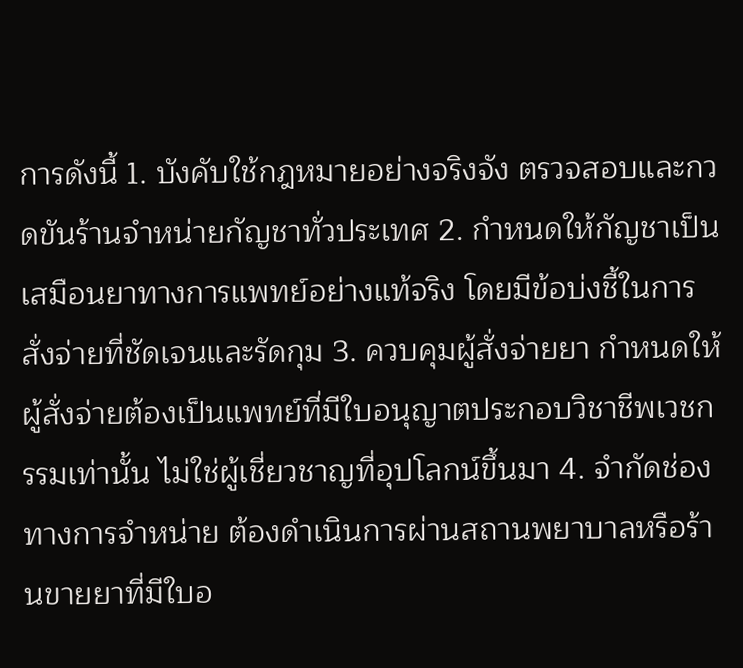การดังนี้ 1. บังคับใช้กฎหมายอย่างจริงจัง ตรวจสอบและกวดขันร้านจำหน่ายกัญชาทั่วประเทศ 2. กำหนดให้กัญชาเป็นเสมือนยาทางการแพทย์อย่างแท้จริง โดยมีข้อบ่งชี้ในการสั่งจ่ายที่ชัดเจนและรัดกุม 3. ควบคุมผู้สั่งจ่ายยา กำหนดให้ผู้สั่งจ่ายต้องเป็นแพทย์ที่มีใบอนุญาตประกอบวิชาชีพเวชกรรมเท่านั้น ไม่ใช่ผู้เชี่ยวชาญที่อุปโลกน์ขึ้นมา 4. จำกัดช่องทางการจำหน่าย ต้องดำเนินการผ่านสถานพยาบาลหรือร้านขายยาที่มีใบอ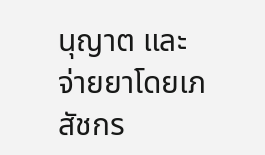นุญาต และจ่ายยาโดยเภสัชกร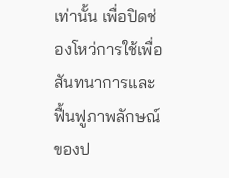เท่านั้น เพื่อปิดช่องโหว่การใช้เพื่อสันทนาการและฟื้นฟูภาพลักษณ์ของป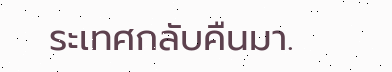ระเทศกลับคืนมา.